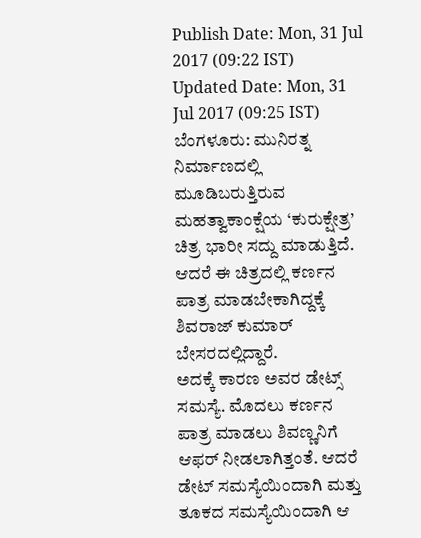Publish Date: Mon, 31 Jul 2017 (09:22 IST)
Updated Date: Mon, 31 Jul 2017 (09:25 IST)
ಬೆಂಗಳೂರು: ಮುನಿರತ್ನ ನಿರ್ಮಾಣದಲ್ಲಿ ಮೂಡಿಬರುತ್ತಿರುವ ಮಹತ್ವಾಕಾಂಕ್ಷೆಯ ‘ಕುರುಕ್ಷೇತ್ರ’ ಚಿತ್ರ ಭಾರೀ ಸದ್ದು ಮಾಡುತ್ತಿದೆ. ಆದರೆ ಈ ಚಿತ್ರದಲ್ಲಿ ಕರ್ಣನ ಪಾತ್ರ ಮಾಡಬೇಕಾಗಿದ್ದಕ್ಕೆ ಶಿವರಾಜ್ ಕುಮಾರ್ ಬೇಸರದಲ್ಲಿದ್ದಾರೆ.
ಅದಕ್ಕೆ ಕಾರಣ ಅವರ ಡೇಟ್ಸ್ ಸಮಸ್ಯೆ. ಮೊದಲು ಕರ್ಣನ ಪಾತ್ರ ಮಾಡಲು ಶಿವಣ್ಣನಿಗೆ ಆಫರ್ ನೀಡಲಾಗಿತ್ತಂತೆ. ಆದರೆ ಡೇಟ್ ಸಮಸ್ಯೆಯಿಂದಾಗಿ ಮತ್ತು ತೂಕದ ಸಮಸ್ಯೆಯಿಂದಾಗಿ ಆ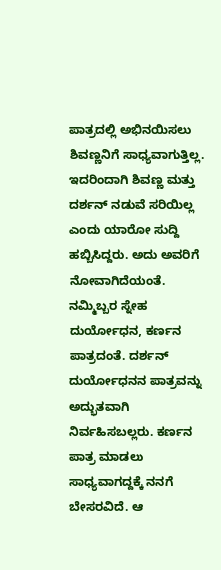ಪಾತ್ರದಲ್ಲಿ ಅಭಿನಯಿಸಲು ಶಿವಣ್ಣನಿಗೆ ಸಾಧ್ಯವಾಗುತ್ತಿಲ್ಲ.
ಇದರಿಂದಾಗಿ ಶಿವಣ್ಣ ಮತ್ತು ದರ್ಶನ್ ನಡುವೆ ಸರಿಯಿಲ್ಲ ಎಂದು ಯಾರೋ ಸುದ್ದಿ ಹಬ್ಬಿಸಿದ್ದರು. ಅದು ಅವರಿಗೆ ನೋವಾಗಿದೆಯಂತೆ. ನಮ್ಮಿಬ್ಬರ ಸ್ನೇಹ ದುರ್ಯೋಧನ, ಕರ್ಣನ ಪಾತ್ರದಂತೆ. ದರ್ಶನ್ ದುರ್ಯೋಧನನ ಪಾತ್ರವನ್ನು ಅದ್ಭುತವಾಗಿ ನಿರ್ವಹಿಸಬಲ್ಲರು. ಕರ್ಣನ ಪಾತ್ರ ಮಾಡಲು ಸಾಧ್ಯವಾಗದ್ದಕ್ಕೆ ನನಗೆ ಬೇಸರವಿದೆ. ಆ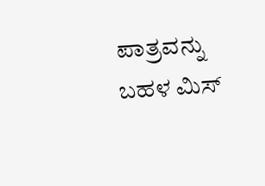ಪಾತ್ರವನ್ನು ಬಹಳ ಮಿಸ್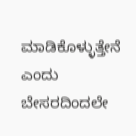ಮಾಡಿಕೊಳ್ಳುತ್ತೇನೆ ಎಂದು ಬೇಸರದಿಂದಲೇ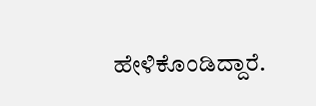ಹೇಳಿಕೊಂಡಿದ್ದಾರೆ.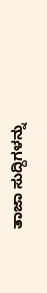ತಾಜಾ ಸುದ್ದಿಗಳನ್ನು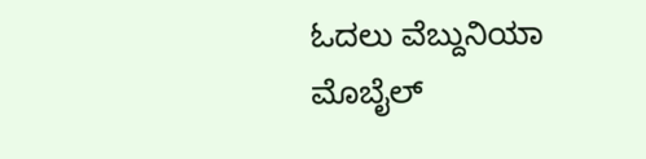ಓದಲು ವೆಬ್ದುನಿಯಾ
ಮೊಬೈಲ್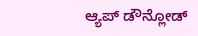ಆ್ಯಪ್ ಡೌನ್ಲೋಡ್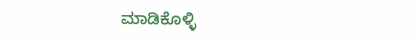ಮಾಡಿಕೊಳ್ಳಿ